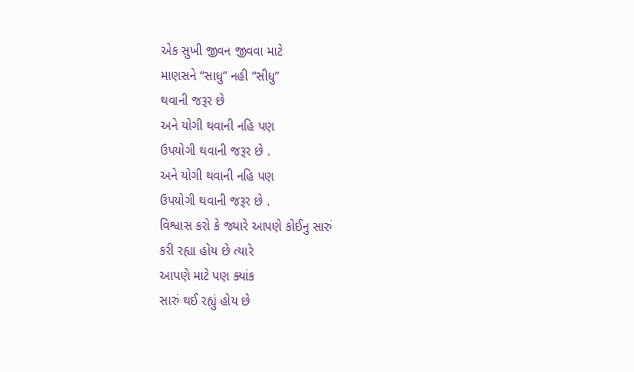એક સુખી જીવન જીવવા માટે
માણસને “સાધુ” નહી “સીધુ”
થવાની જરૂર છે
અને યોગી થવાની નહિ પણ
ઉપયોગી થવાની જરૂર છે .
અને યોગી થવાની નહિ પણ
ઉપયોગી થવાની જરૂર છે .
વિશ્વાસ કરો કે જ્યારે આપણે કોઈનુ સારું
કરી રહ્યા હોય છે ત્યારે
આપણે માટે પણ ક્યાંક
સારું થઈ રહ્યું હોય છે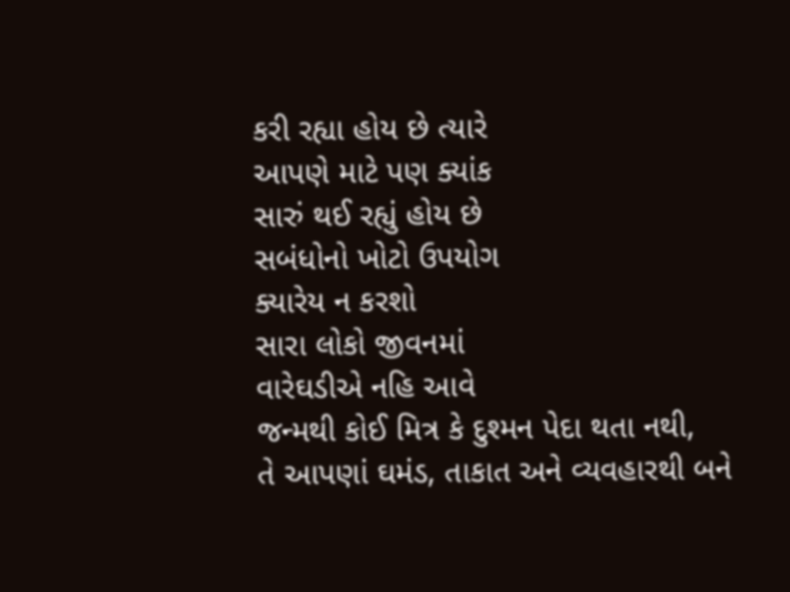કરી રહ્યા હોય છે ત્યારે
આપણે માટે પણ ક્યાંક
સારું થઈ રહ્યું હોય છે
સબંધોનો ખોટો ઉપયોગ
ક્યારેય ન કરશો
સારા લોકો જીવનમાં
વારેઘડીએ નહિ આવે
જન્મથી કોઈ મિત્ર કે દુશ્મન પેદા થતા નથી,
તે આપણાં ઘમંડ, તાકાત અને વ્યવહારથી બને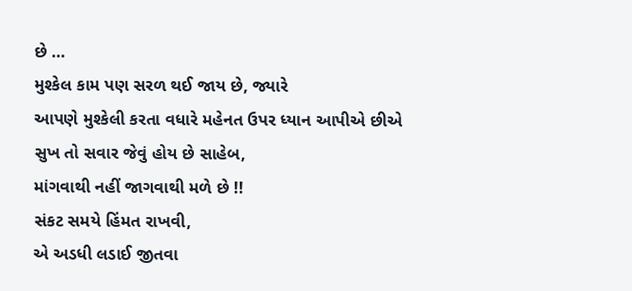છે …
મુશ્કેલ કામ પણ સરળ થઈ જાય છે, જ્યારે
આપણે મુશ્કેલી કરતા વધારે મહેનત ઉપર ધ્યાન આપીએ છીએ
સુખ તો સવાર જેવું હોય છે સાહેબ,
માંગવાથી નહીં જાગવાથી મળે છે !!
સંકટ સમયે હિંમત રાખવી,
એ અડધી લડાઈ જીતવા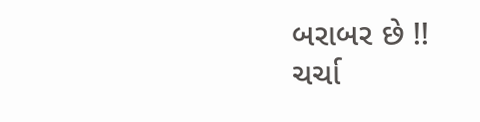બરાબર છે !!
ચર્ચા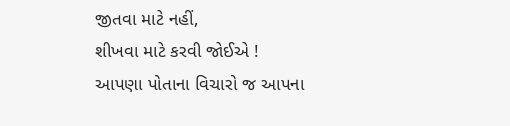જીતવા માટે નહીં,
શીખવા માટે કરવી જોઈએ !
આપણા પોતાના વિચારો જ આપના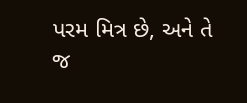પરમ મિત્ર છે, અને તે જ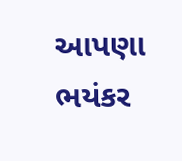આપણા ભયંકર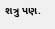શત્રુ પણ.